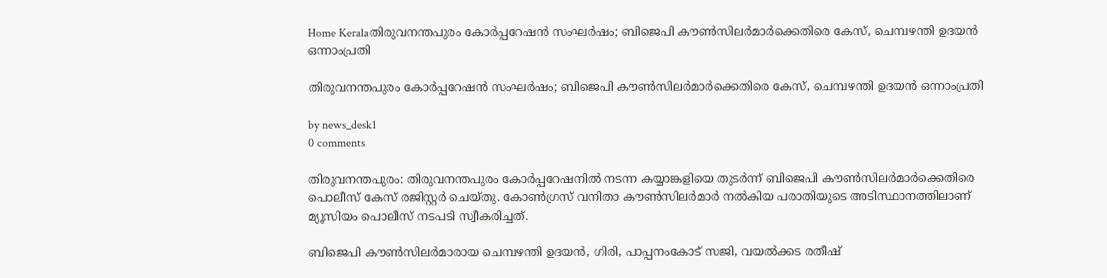Home Keralaതിരുവനന്തപുരം കോർപ്പറേഷൻ സംഘർഷം; ബിജെപി കൗൺസിലർമാർക്കെതിരെ കേസ്, ചെമ്പഴന്തി ഉദയൻ ഒന്നാംപ്രതി

തിരുവനന്തപുരം കോർപ്പറേഷൻ സംഘർഷം; ബിജെപി കൗൺസിലർമാർക്കെതിരെ കേസ്, ചെമ്പഴന്തി ഉദയൻ ഒന്നാംപ്രതി

by news_desk1
0 comments

തിരുവനന്തപുരം: തിരുവനന്തപുരം കോർപ്പറേഷനിൽ നടന്ന കയ്യാങ്കളിയെ തുടർന്ന് ബിജെപി കൗൺസിലർമാർക്കെതിരെ പൊലീസ് കേസ് രജിസ്റ്റർ ചെയ്തു. കോൺഗ്രസ് വനിതാ കൗൺസിലർമാർ നൽകിയ പരാതിയുടെ അടിസ്ഥാനത്തിലാണ് മ്യൂസിയം പൊലീസ് നടപടി സ്വീകരിച്ചത്.

ബിജെപി കൗൺസിലർമാരായ ചെമ്പഴന്തി ഉദയൻ, ഗിരി, പാപ്പനംകോട് സജി, വയൽക്കട രതീഷ്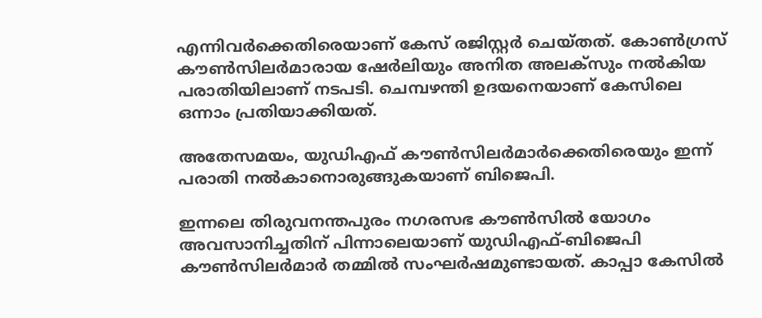എന്നിവർക്കെതിരെയാണ് കേസ് രജിസ്റ്റർ ചെയ്തത്. കോൺഗ്രസ് കൗൺസിലർമാരായ ഷേർലിയും അനിത അലക്സും നൽകിയ പരാതിയിലാണ് നടപടി. ചെമ്പഴന്തി ഉദയനെയാണ് കേസിലെ ഒന്നാം പ്രതിയാക്കിയത്.

അതേസമയം, യുഡിഎഫ് കൗൺസിലർമാർക്കെതിരെയും ഇന്ന് പരാതി നൽകാനൊരുങ്ങുകയാണ് ബിജെപി.

ഇന്നലെ തിരുവനന്തപുരം നഗരസഭ കൗൺസിൽ യോഗം അവസാനിച്ചതിന് പിന്നാലെയാണ് യുഡിഎഫ്-ബിജെപി കൗൺസിലർമാർ തമ്മിൽ സംഘർഷമുണ്ടായത്. കാപ്പാ കേസിൽ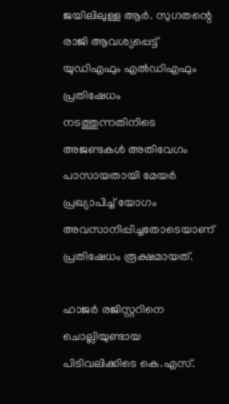ജയിലിലുള്ള ആർ. സുഗതന്റെ രാജി ആവശ്യപ്പെട്ട് യുഡിഎഫും എൽഡിഎഫും പ്രതിഷേധം നടത്തുന്നതിനിടെ അജണ്ടകൾ അതിവേഗം പാസായതായി മേയർ പ്രഖ്യാപിച്ച് യോഗം അവസാനിപ്പിച്ചതോടെയാണ് പ്രതിഷേധം രൂക്ഷമായത്.

ഹാജർ രജിസ്റ്ററിനെ ചൊല്ലിയുണ്ടായ പിടിവലിക്കിടെ കെ.എസ്.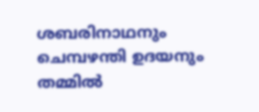ശബരിനാഥനും ചെമ്പഴന്തി ഉദയനും തമ്മിൽ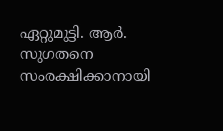ഏറ്റുമുട്ടി. ആർ. സുഗതനെ സംരക്ഷിക്കാനായി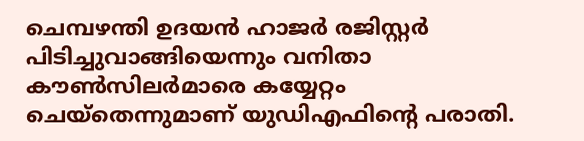ചെമ്പഴന്തി ഉദയൻ ഹാജർ രജിസ്റ്റർ പിടിച്ചുവാങ്ങിയെന്നും വനിതാ കൗൺസിലർമാരെ കയ്യേറ്റം ചെയ്തെന്നുമാണ് യുഡിഎഫിന്റെ പരാതി.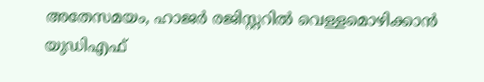അതേസമയം, ഹാജർ രജിസ്റ്ററിൽ വെള്ളമൊഴിക്കാൻ യുഡിഎഫ്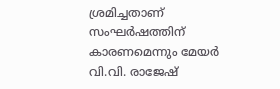ശ്രമിച്ചതാണ് സംഘർഷത്തിന് കാരണമെന്നും മേയർ വി.വി. രാജേഷ്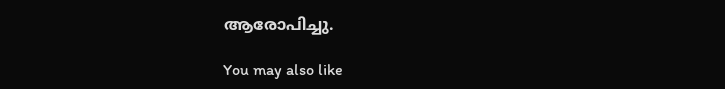ആരോപിച്ചു.

You may also like